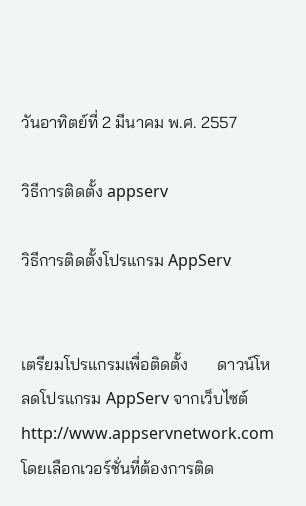วันอาทิตย์ที่ 2 มีนาคม พ.ศ. 2557

วิธีการติดตั้ง appserv

วิธีการติดตั้งโปรแกรม AppServ


เตรียมโปรแกรมเพื่อติดตั้ง       ดาวน์โหลดโปรแกรม AppServ จากเว็บไซต์ http://www.appservnetwork.com โดยเลือกเวอร์ชั่นที่ต้องการติด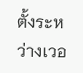ตั้งระหว่างเวอ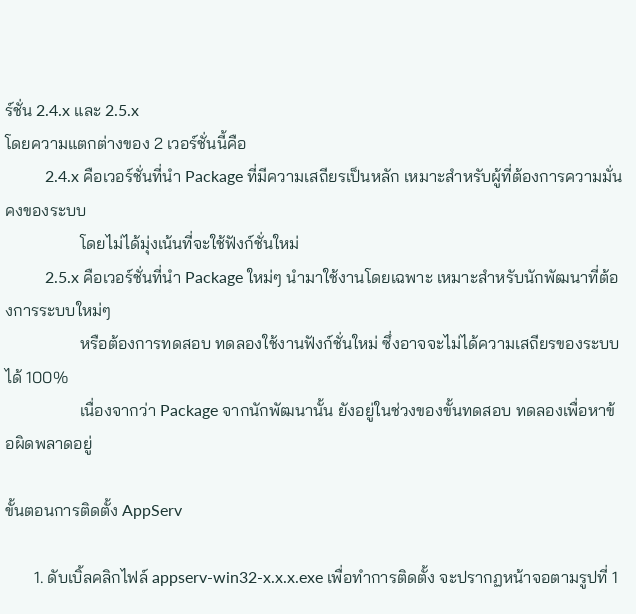ร์ชั่น 2.4.x และ 2.5.x
โดยความแตกต่างของ 2 เวอร์ชั่นนี้คือ
          2.4.x คือเวอร์ชั่นที่นำ Package ที่มีความเสถียรเป็นหลัก เหมาะสำหรับผู้ที่ต้องการความมั่นคงของระบบ
                  โดยไม่ได้มุ่งเน้นที่จะใช้ฟังก์ชั่นใหม่
          2.5.x คือเวอร์ชั่นที่นำ Package ใหม่ๆ นำมาใช้งานโดยเฉพาะ เหมาะสำหรับนักพัฒนาที่ต้องการระบบใหม่ๆ
                  หรือต้องการทดสอบ ทดลองใช้งานฟังก์ชั่นใหม่ ซึ่งอาจจะไม่ได้ความเสถียรของระบบได้ 100%
                  เนื่องจากว่า Package จากนักพัฒนานั้น ยังอยู่ในช่วงของขั้นทดสอบ ทดลองเพื่อหาข้อผิดพลาดอยู่

ขั้นตอนการติดตั้ง AppServ

       1. ดับเบิ้ลคลิกไฟล์ appserv-win32-x.x.x.exe เพื่อทำการติดตั้ง จะปรากฏหน้าจอตามรูปที่ 1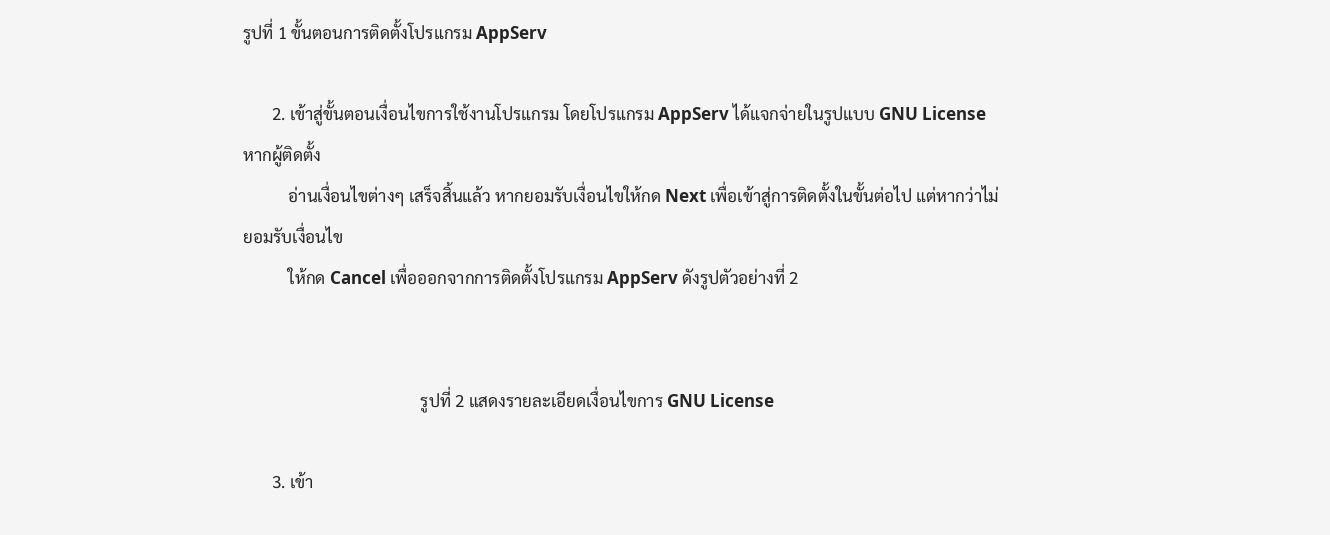รูปที่ 1 ขั้นตอนการติดตั้งโปรแกรม AppServ

       2. เข้าสู่ขั้นตอนเงื่อนไขการใช้งานโปรแกรม โดยโปรแกรม AppServ ได้แจกจ่ายในรูปแบบ GNU License หากผู้ติดตั้ง
           อ่านเงื่อนไขต่างๆ เสร็จสิ้นแล้ว หากยอมรับเงื่อนไขให้กด Next เพื่อเข้าสู่การติดตั้งในขั้นต่อไป แต่หากว่าไม่ยอมรับเงื่อนไข
           ให้กด Cancel เพื่อออกจากการติดตั้งโปรแกรม AppServ ดังรูปตัวอย่างที่ 2


                                           รูปที่ 2 แสดงรายละเอียดเงื่อนไขการ GNU License

       3. เข้า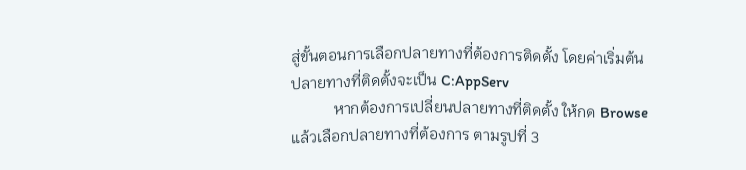สู่ขั้นตอนการเลือกปลายทางที่ต้องการติดตั้ง โดยค่าเริ่มต้นปลายทางที่ติดตั้งจะเป็น C:AppServ
           หากต้องการเปลี่ยนปลายทางที่ติดตั้ง ให้กด Browse แล้วเลือกปลายทางที่ต้องการ ตามรูปที่ 3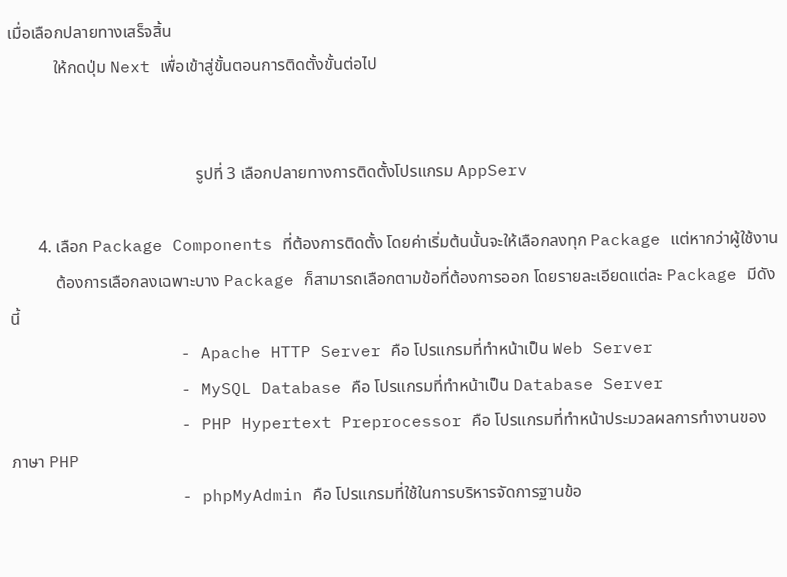เมื่อเลือกปลายทางเสร็จสิ้น
           ให้กดปุ่ม Next เพื่อเข้าสู่ขั้นตอนการติดตั้งขั้นต่อไป


                                             รูปที่ 3 เลือกปลายทางการติดตั้งโปรแกรม AppServ

       4. เลือก Package Components ที่ต้องการติดตั้ง โดยค่าเริ่มต้นนั้นจะให้เลือกลงทุก Package แต่หากว่าผู้ใช้งาน
           ต้องการเลือกลงเฉพาะบาง Package ก็สามารถเลือกตามข้อที่ต้องการออก โดยรายละเอียดแต่ละ Package มีดังนี้
                 - Apache HTTP Server คือ โปรแกรมที่ทำหน้าเป็น Web Server
                 - MySQL Database คือ โปรแกรมที่ทำหน้าเป็น Database Server
                 - PHP Hypertext Preprocessor คือ โปรแกรมที่ทำหน้าประมวลผลการทำงานของภาษา PHP
                 - phpMyAdmin คือ โปรแกรมที่ใช้ในการบริหารจัดการฐานข้อ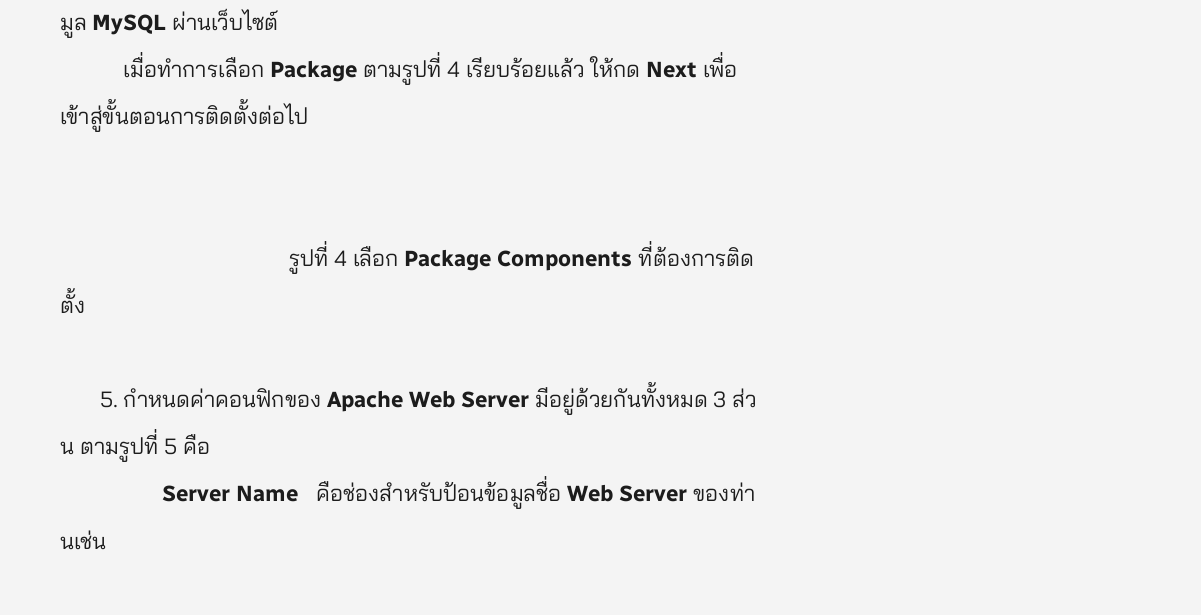มูล MySQL ผ่านเว็บไซต์
           เมื่อทำการเลือก Package ตามรูปที่ 4 เรียบร้อยแล้ว ให้กด Next เพื่อเข้าสู่ขั้นตอนการติดตั้งต่อไป


                                        รูปที่ 4 เลือก Package Components ที่ต้องการติดตั้ง

       5. กำหนดค่าคอนฟิกของ Apache Web Server มีอยู่ด้วยกันทั้งหมด 3 ส่วน ตามรูปที่ 5 คือ
                 Server Name   คือช่องสำหรับป้อนข้อมูลชื่อ Web Server ของท่านเช่น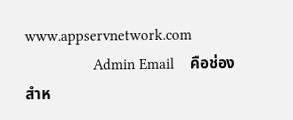www.appservnetwork.com
                 Admin Email    คือช่องสำห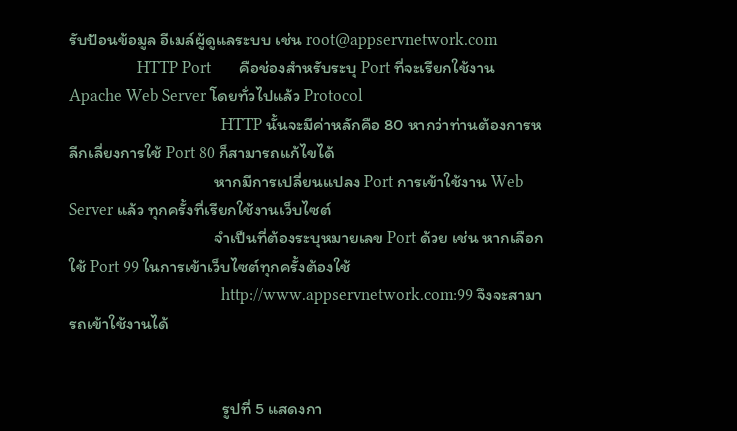รับป้อนข้อมูล อีเมล์ผู้ดูแลระบบ เช่น root@appservnetwork.com
                 HTTP Port       คือช่องสำหรับระบุ Port ที่จะเรียกใช้งาน Apache Web Server โดยทั่วไปแล้ว Protocol
                                      HTTP นั้นจะมีค่าหลักคือ 80 หากว่าท่านต้องการหลีกเลี่ยงการใช้ Port 80 ก็สามารถแก้ไขได้
                                      หากมีการเปลี่ยนแปลง Port การเข้าใช้งาน Web Server แล้ว ทุกครั้งที่เรียกใช้งานเว็บไซต์
                                      จำเป็นที่ต้องระบุหมายเลข Port ด้วย เช่น หากเลือกใช้ Port 99 ในการเข้าเว็บไซต์ทุกครั้งต้องใช้
                                      http://www.appservnetwork.com:99 จึงจะสามารถเข้าใช้งานได้


                                        รูปที่ 5 แสดงกา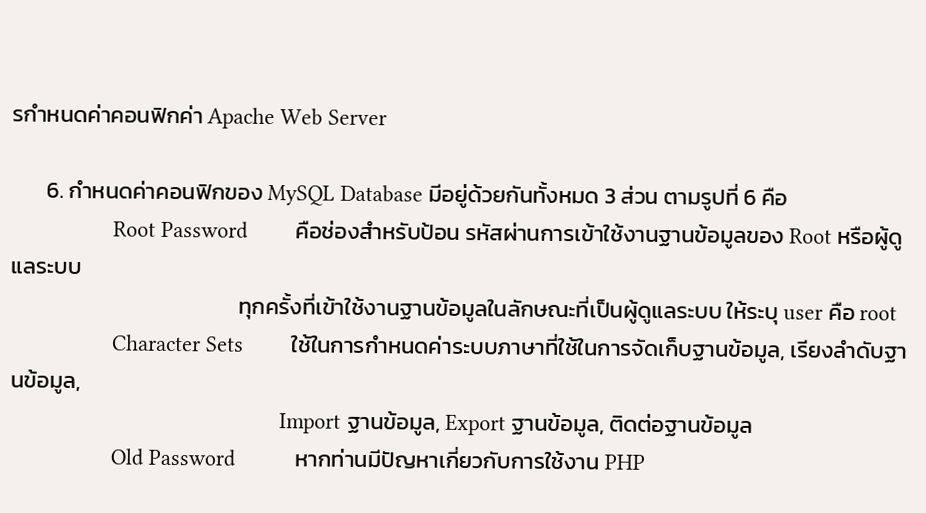รกำหนดค่าคอนฟิกค่า Apache Web Server

       6. กำหนดค่าคอนฟิกของ MySQL Database มีอยู่ด้วยกันทั้งหมด 3 ส่วน ตามรูปที่ 6 คือ
                 Root Password        คือช่องสำหรับป้อน รหัสผ่านการเข้าใช้งานฐานข้อมูลของ Root หรือผู้ดูแลระบบ
                                             ทุกครั้งที่เข้าใช้งานฐานข้อมูลในลักษณะที่เป็นผู้ดูแลระบบ ให้ระบุ user คือ root
                 Character Sets        ใช้ในการกำหนดค่าระบบภาษาที่ใช้ในการจัดเก็บฐานข้อมูล, เรียงลำดับฐานข้อมูล,
                                             Import ฐานข้อมูล, Export ฐานข้อมูล, ติดต่อฐานข้อมูล
                 Old Password          หากท่านมีปัญหาเกี่ยวกับการใช้งาน PHP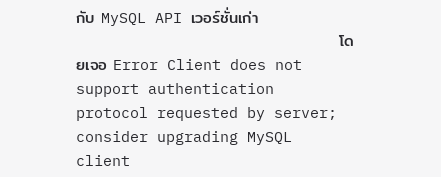กับ MySQL API เวอร์ชั่นเก่า
                                             โดยเจอ Error Client does not support authentication protocol requested by server;                                                              consider upgrading MySQL client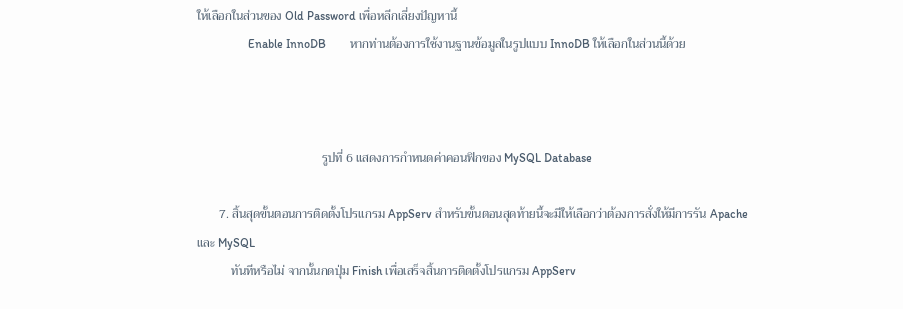ให้เลือกในส่วนของ Old Password เพื่อหลีกเลี่ยงปัญหานี้
                 Enable InnoDB        หากท่านต้องการใช้งานฐานข้อมูลในรูปแบบ InnoDB ให้เลือกในส่วนนี้ด้วย



                                        รูปที่ 6 แสดงการกำหนดค่าคอนฟิกของ MySQL Database

       7. สิ้นสุดขั้นตอนการติดตั้งโปรแกรม AppServ สำหรับขั้นตอนสุดท้ายนี้จะมีให้เลือกว่าต้องการสั่งให้มีการรัน Apache และ MySQL
           ทันทีหรือไม่ จากนั้นกดปุ่ม Finish เพื่อเสร็จสิ้นการติดตั้งโปรแกรม AppServ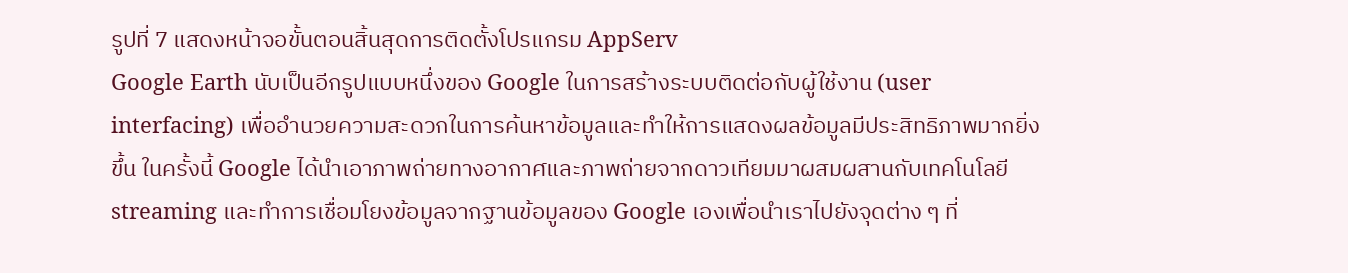รูปที่ 7 แสดงหน้าจอขั้นตอนสิ้นสุดการติดตั้งโปรแกรม AppServ
Google Earth นับเป็นอีกรูปแบบหนึ่งของ Google ในการสร้างระบบติดต่อกับผู้ใช้งาน (user interfacing) เพื่ออำนวยความสะดวกในการค้นหาข้อมูลและทำให้การแสดงผลข้อมูลมีประสิทธิภาพมากยิ่งขึ้น ในครั้งนี้ Google ได้นำเอาภาพถ่ายทางอากาศและภาพถ่ายจากดาวเทียมมาผสมผสานกับเทคโนโลยี streaming และทำการเชื่อมโยงข้อมูลจากฐานข้อมูลของ Google เองเพื่อนำเราไปยังจุดต่าง ๆ ที่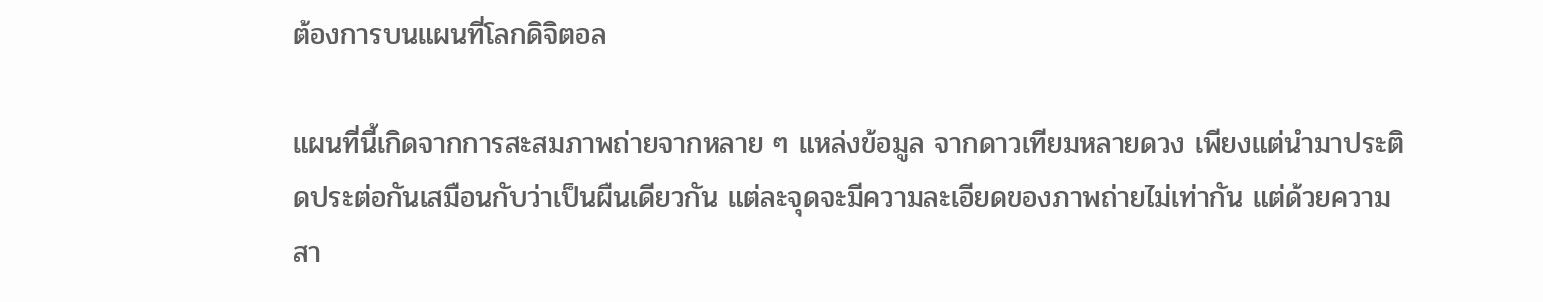ต้องการบนแผนที่โลกดิจิตอล

แผนที่นี้เกิดจากการสะสมภาพถ่ายจากหลาย ๆ แหล่งข้อมูล จากดาวเทียมหลายดวง เพียงแต่นำมาประติดประต่อกันเสมือนกับว่าเป็นผืนเดียวกัน แต่ละจุดจะมีความละเอียดของภาพถ่ายไม่เท่ากัน แต่ด้วยความสา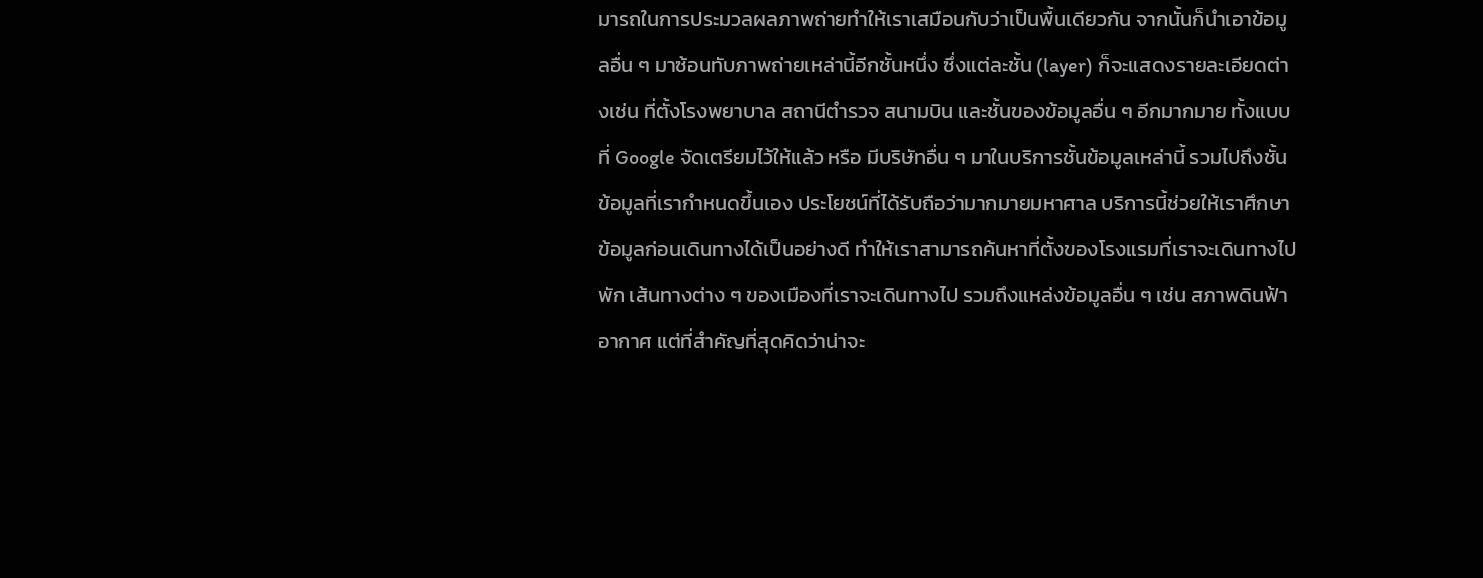มารถในการประมวลผลภาพถ่ายทำให้เราเสมือนกับว่าเป็นพื้นเดียวกัน จากนั้นก็นำเอาข้อมูลอื่น ๆ มาซ้อนทับภาพถ่ายเหล่านี้อีกชั้นหนึ่ง ซึ่งแต่ละชั้น (layer) ก็จะแสดงรายละเอียดต่างเช่น ที่ตั้งโรงพยาบาล สถานีตำรวจ สนามบิน และชั้นของข้อมูลอื่น ๆ อีกมากมาย ทั้งแบบที่ Google จัดเตรียมไว้ให้แล้ว หรือ มีบริษัทอื่น ๆ มาในบริการชั้นข้อมูลเหล่านี้ รวมไปถึงชั้นข้อมูลที่เรากำหนดขึ้นเอง ประโยชน์ที่ได้รับถือว่ามากมายมหาศาล บริการนี้ช่วยให้เราศึกษาข้อมูลก่อนเดินทางได้เป็นอย่างดี ทำให้เราสามารถค้นหาที่ตั้งของโรงแรมที่เราจะเดินทางไปพัก เส้นทางต่าง ๆ ของเมืองที่เราจะเดินทางไป รวมถึงแหล่งข้อมูลอื่น ๆ เช่น สภาพดินฟ้าอากาศ แต่ที่สำคัญที่สุดคิดว่าน่าจะ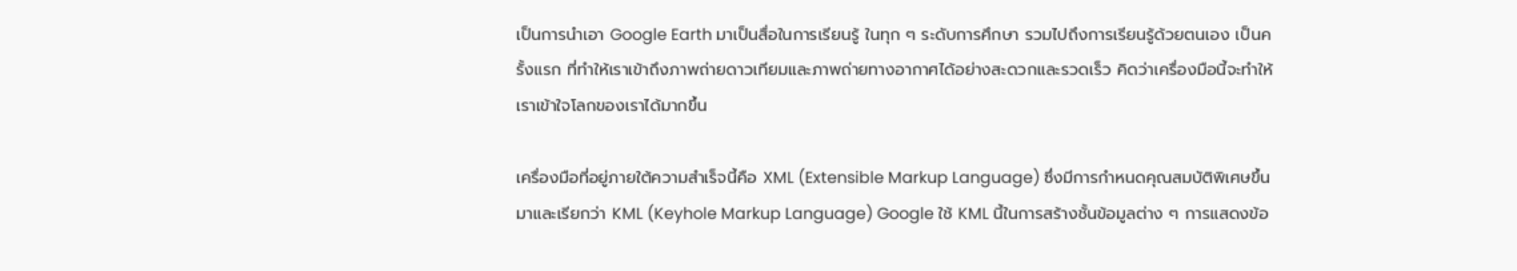เป็นการนำเอา Google Earth มาเป็นสื่อในการเรียนรู้ ในทุก ๆ ระดับการศึกษา รวมไปถึงการเรียนรู้ด้วยตนเอง เป็นครั้งแรก ที่ทำให้เราเข้าถึงภาพถ่ายดาวเทียมและภาพถ่ายทางอากาศได้อย่างสะดวกและรวดเร็ว คิดว่าเครื่องมือนี้จะทำให้เราเข้าใจโลกของเราได้มากขึ้น

เครื่องมือที่อยู่ภายใต้ความสำเร็จนี้คือ XML (Extensible Markup Language) ซึ่งมีการกำหนดคุณสมบัติพิเศษขึ้นมาและเรียกว่า KML (Keyhole Markup Language) Google ใช้ KML นี้ในการสร้างชั้นข้อมูลต่าง ๆ การแสดงข้อ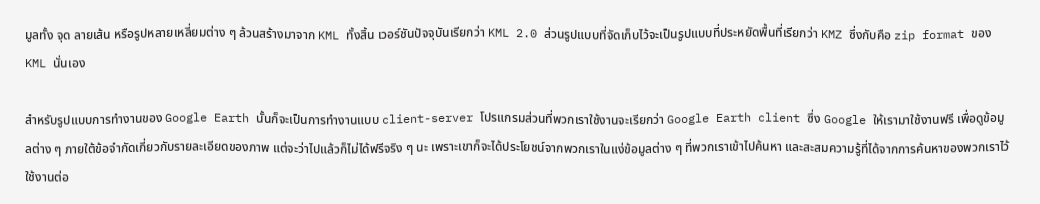มูลทั้ง จุด ลายเส้น หรือรูปหลายเหลี่ยมต่าง ๆ ล้วนสร้างมาจาก KML ทั้งสิ้น เวอร์ชันปัจจุบันเรียกว่า KML 2.0 ส่วนรูปแบบที่จัดเก็บไว้จะเป็นรูปแบบที่ประหยัดพื้นที่เรียกว่า KMZ ซึ่งกับคือ zip format ของ KML นั่นเอง

สำหรับรูปแบบการทำงานของ Google Earth นั้นก็จะเป็นการทำงานแบบ client-server โปรแกรมส่วนที่พวกเราใช้งานจะเรียกว่า Google Earth client ซึ่ง Google ให้เรามาใช้งานฟรี เพื่อดูข้อมูลต่าง ๆ ภายใต้ข้อจำกัดเกี่ยวกับรายละเอียดของภาพ แต่จะว่าไปแล้วก็ไม่ได้ฟรีจริง ๆ นะ เพราะเขาก็จะได้ประโยชน์จากพวกเราในแง่ข้อมูลต่าง ๆ ที่พวกเราเข้าไปค้นหา และสะสมความรู้ที่ได้จากการค้นหาของพวกเราไว้ใช้งานต่อ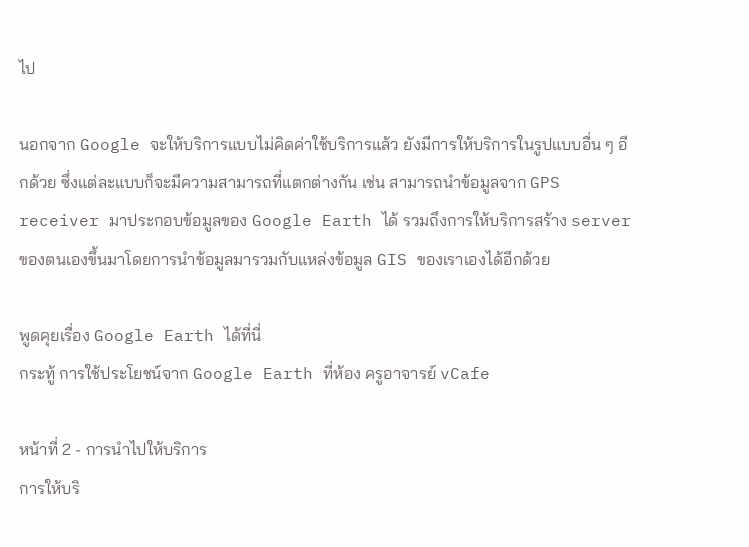ไป

นอกจาก Google จะให้บริการแบบไม่คิดค่าใช้บริการแล้ว ยังมีการให้บริการในรูปแบบอื่น ๆ อีกด้วย ซึ่งแต่ละแบบก็จะมีความสามารถที่แตกต่างกัน เช่น สามารถนำข้อมูลจาก GPS receiver มาประกอบข้อมูลของ Google Earth ได้ รวมถึงการให้บริการสร้าง server ของตนเองขึ้นมาโดยการนำข้อมูลมารวมกับแหล่งข้อมูล GIS ของเราเองได้อีกด้วย

พูดคุยเรื่อง Google Earth ได้ที่นี่
กระทู้ การใช้ประโยชน์จาก Google Earth ที่ห้อง ครูอาจารย์ vCafe

หน้าที่ 2 - การนำไปให้บริการ
การให้บริ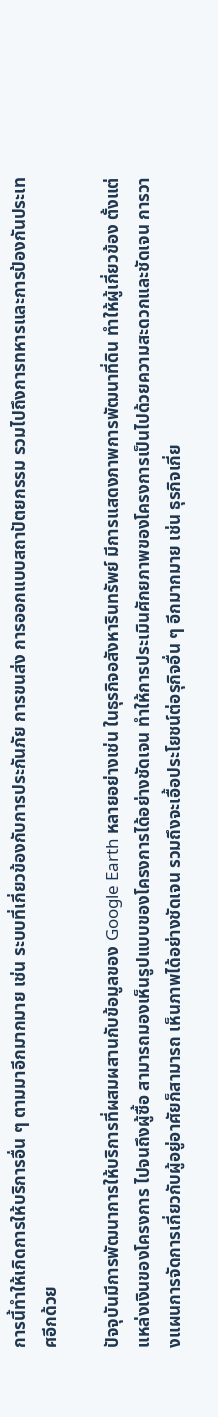การนี้ทำให้เกิดการให้บริการอื่น ๆ ตามมาอีกมากมาย เช่น ระบบที่เกี่ยวข้องกับการประกันภัย การขนส่ง การออกแบบสถาปัตยกรรม รวมไปถึงการทหารและการป้องกันประเทศอีกด้วย

ปัจจุบันมีการพัฒนาการให้บริการที่ผสมผสานกับข้อมูลของ Google Earth หลายอย่างเช่น ในธุรกิจอสังหารินทรัพย์ มีการแสดงภาพการพัฒนาที่ดิน ทำให้ผู้เกี่ยวข้อง ตั้งแต่แหล่งเงินของโครงการ ไปจนถึงผู้ซื้อ สามารถมองเห็นรูปแบบของโครงการได้อย่างชัดเจน ทำให้การประเมินศักยภาพของโครงการเป็นไปด้วยความสะดวกและชัดเจน การวางแผนการจัดการเกี่ยวกับผู้อยู่อาศัยก็สามารถ เห็นภาพได้อย่างชัดเจน รวมถึงจะเอื้อประโยชน์ต่อรุกิจอื่น ๆ อีกมากมาย เช่น ธุรกิจเกี่ย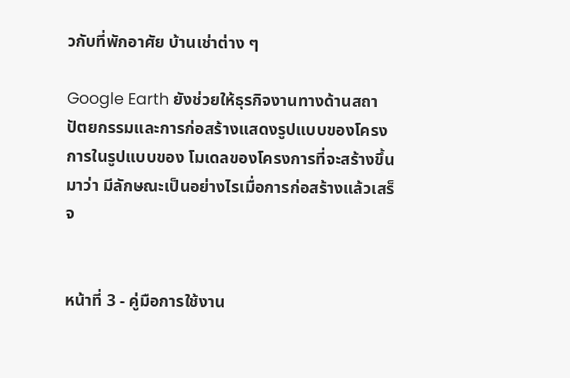วกับที่พักอาศัย บ้านเช่าต่าง ๆ

Google Earth ยังช่วยให้ธุรกิจงานทางด้านสถาปัตยกรรมและการก่อสร้างแสดงรูปแบบของโครงการในรูปแบบของ โมเดลของโครงการที่จะสร้างขึ้นมาว่า มีลักษณะเป็นอย่างไรเมื่อการก่อสร้างแล้วเสร็จ


หน้าที่ 3 - คู่มือการใช้งาน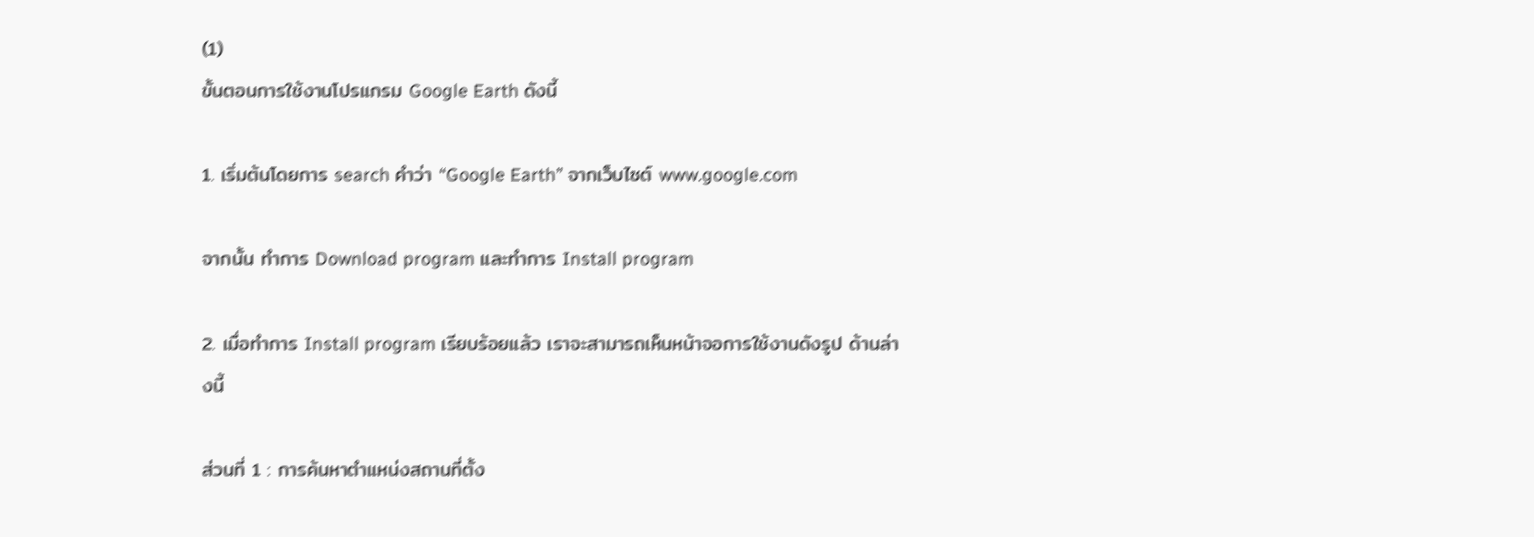(1)
ขั้นตอนการใช้งานโปรแกรม Google Earth ดังนี้

1. เริ่มต้นโดยการ search คำว่า “Google Earth” จากเว็บไซต์ www.google.com

จากนั้น ทำการ Download program และทำการ Install program

2. เมื่อทำการ Install program เรียบร้อยแล้ว เราจะสามารถเห็นหน้าจอการใช้งานดังรูป ด้านล่างนี้

ส่วนที่ 1 : การค้นหาตำแหน่งสถานที่ตั้ง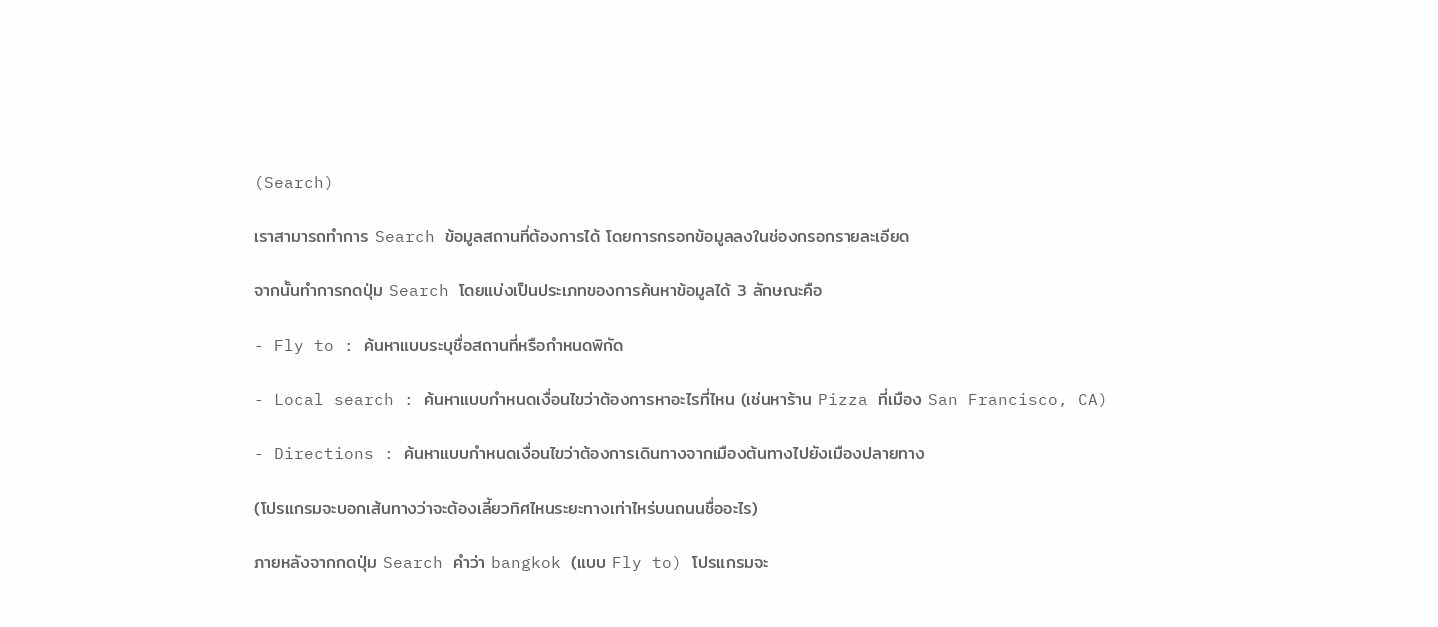(Search)

เราสามารถทำการ Search ข้อมูลสถานที่ต้องการได้ โดยการกรอกข้อมูลลงในช่องกรอกรายละเอียด

จากนั้นทำการกดปุ่ม Search โดยแบ่งเป็นประเภทของการค้นหาข้อมูลได้ 3 ลักษณะคือ

- Fly to : ค้นหาแบบระบุชื่อสถานที่หรือกำหนดพิกัด

- Local search : ค้นหาแบบกำหนดเงื่อนไขว่าต้องการหาอะไรที่ไหน (เช่นหาร้าน Pizza ที่เมือง San Francisco, CA)

- Directions : ค้นหาแบบกำหนดเงื่อนไขว่าต้องการเดินทางจากเมืองต้นทางไปยังเมืองปลายทาง

(โปรแกรมจะบอกเส้นทางว่าจะต้องเลี้ยวทิศไหนระยะทางเท่าไหร่บนถนนชื่ออะไร)

ภายหลังจากกดปุ่ม Search คำว่า bangkok (แบบ Fly to) โปรแกรมจะ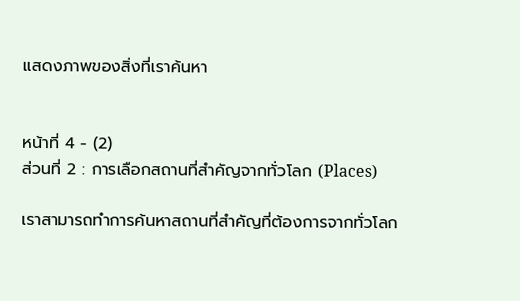แสดงภาพของสิ่งที่เราค้นหา


หน้าที่ 4 - (2)
ส่วนที่ 2 : การเลือกสถานที่สำคัญจากทั่วโลก (Places)

เราสามารถทำการค้นหาสถานที่สำคัญที่ต้องการจากทั่วโลก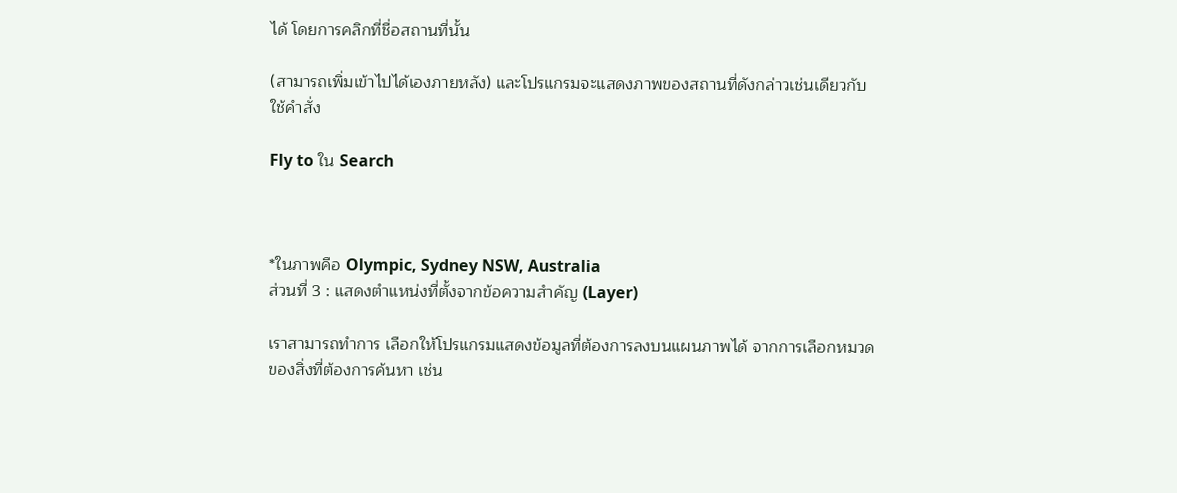ได้ โดยการคลิกที่ชื่อสถานที่นั้น

(สามารถเพิ่มเข้าไปได้เองภายหลัง) และโปรแกรมจะแสดงภาพของสถานที่ดังกล่าวเช่นเดียวกับใช้คำสั่ง

Fly to ใน Search



*ในภาพคือ Olympic, Sydney NSW, Australia
ส่วนที่ 3 : แสดงตำแหน่งที่ตั้งจากข้อความสำคัญ (Layer)

เราสามารถทำการ เลือกให้โปรแกรมแสดงข้อมูลที่ต้องการลงบนแผนภาพได้ จากการเลือกหมวดของสิ่งที่ต้องการค้นหา เช่น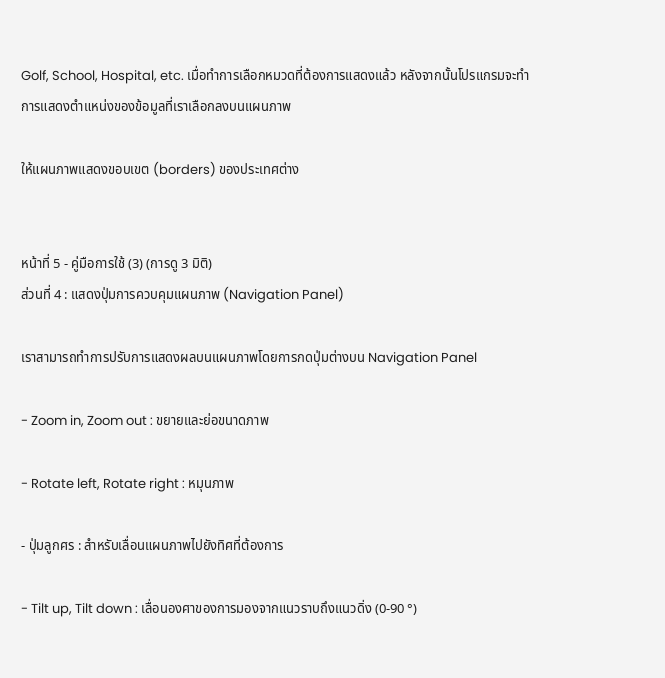Golf, School, Hospital, etc. เมื่อทำการเลือกหมวดที่ต้องการแสดงแล้ว หลังจากนั้นโปรแกรมจะทำการแสดงตำแหน่งของข้อมูลที่เราเลือกลงบนแผนภาพ

ให้แผนภาพแสดงขอบเขต (borders) ของประเทศต่าง


หน้าที่ 5 - คู่มือการใช้ (3) (การดู 3 มิติ)
ส่วนที่ 4 : แสดงปุ่มการควบคุมแผนภาพ (Navigation Panel)

เราสามารถทำการปรับการแสดงผลบนแผนภาพโดยการกดปุ่มต่างบน Navigation Panel

- Zoom in, Zoom out : ขยายและย่อขนาดภาพ

- Rotate left, Rotate right : หมุนภาพ

- ปุ่มลูกศร : สำหรับเลื่อนแผนภาพไปยังทิศที่ต้องการ

- Tilt up, Tilt down : เลื่อนองศาของการมองจากแนวราบถึงแนวดิ่ง (0-90 °)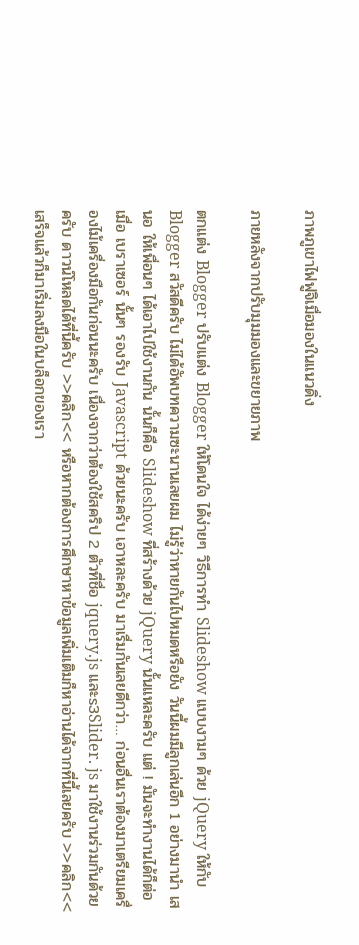ภาพภูเขาไฟฟูจิเมื่อมองในแนวดิ่ง

ภายหลังจากปรับมุมมองและขยายภาพ

ตกแต่ง Blogger ปรับแต่ง Blogger ให้โดนใจ ได้ง่ายๆ วิธีการทำ Slideshow แบบงามๆ ด้วย jQuery ให้กับ Blogger สวัสดีครับ ไม่ได้อัพบทความซะนานเลยผม ไม่รู้ว่าหายกันไปหมดหรือยัง วันนี้ผมมีลูกเล่นอีก 1 อย่างมานำ เสนอ ให้เพื่อนๆ ได้เอาไปใช้งานกัน นั้นก็คือ Slideshow ที่สร้างด้วย jQuery นั้นแหละครับ แต่ ! มันจะทำงานได้ก็ต่อเมื่อ เบราเซอร์ นั้นๆ รองรับ Javascript ด้วยนะครับ เอาหละครับ มาเรื่มกันเลยดีกว่า… ก่อนอื่นเราต้องมาเตรียมเครื่องไม้เครื่องมือกันก่อนนะครับ เนื่องจากว่าต้องใช้สคริป 2 ตัวที่ชื่อ jquery.js และs3Slider. js มาใช้งานร่วมกันด้วยครับ ดาวน์โหลดได้ที่นี้ครับ >>คลิก<< หรือหากต้องการศึกษาหาข้อมูลเพิ่มเติมก็หาอ่านได้จากที่นี้เลยครับ >>คลิก<< เสร็จแล้วก็มาเริ่มลงมือในบล็อกของเรา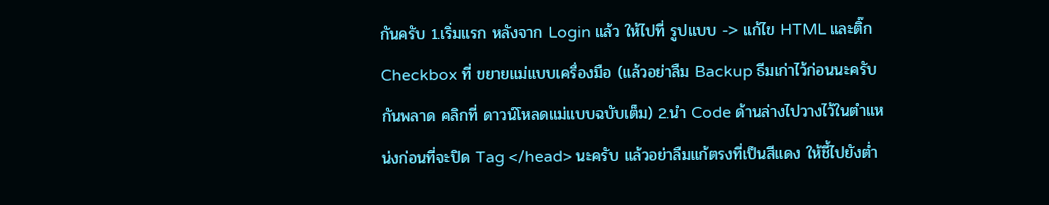กันครับ 1.เริ่มแรก หลังจาก Login แล้ว ให้ไปที่ รูปแบบ -> แก้ไข HTML และติ๊ก Checkbox ที่ ขยายแม่แบบเครื่องมือ (แล้วอย่าลืม Backup ธีมเก่าไว้ก่อนนะครับ กันพลาด คลิกที่ ดาวน์โหลดแม่แบบฉบับเต็ม) 2.นำ Code ด้านล่างไปวางไว้ในตำแหน่งก่อนที่จะปิด Tag </head> นะครับ แล้วอย่าลืมแก้ตรงที่เป็นสีแดง ให้ชี้ไปยังต่ำ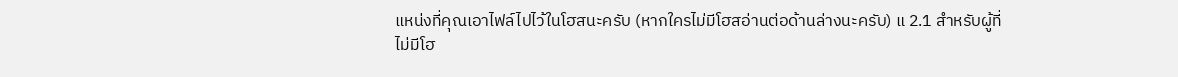แหน่งที่คุณเอาไฟล์ไปไว้ในโฮสนะครับ (หากใครไม่มีโฮสอ่านต่อด้านล่างนะครับ) แ 2.1 สำหรับผู้ที่ไม่มีโฮ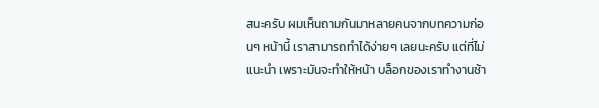สนะครับ ผมเห็นถามกันมาหลายคนจากบทความก่อนๆ หน้านี้ เราสามารถทำได้ง่ายๆ เลยนะครับ แต่ที่ไม่แนะนำ เพราะมันจะทำให้หน้า บล็อกของเราทำงานช้า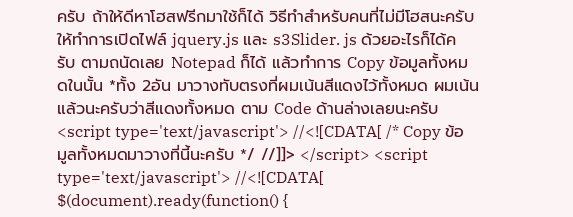ครับ ถ้าให้ดีหาโฮสฟรีกมาใช้ก็ได้ วิธีทำสำหรับคนที่ไม่มีโฮสนะครับ ให้ทำการเปิดไฟล์ jquery.js และ s3Slider. js ด้วยอะไรก็ได้ครับ ตามถนัดเลย Notepad ก็ได้ แล้วทำการ Copy ข้อมูลทั้งหมดในนั้น *ทั้ง 2อัน มาวางทับตรงที่ผมเน้นสีแดงไว้ทั้งหมด ผมเน้นแล้วนะครับว่าสีแดงทั้งหมด ตาม Code ด้านล่างเลยนะครับ <script type='text/javascript'> //<![CDATA[ /* Copy ข้อมูลทั้งหมดมาวางที่นี้นะครับ */ //]]> </script> <script type='text/javascript'> //<![CDATA[ $(document).ready(function() {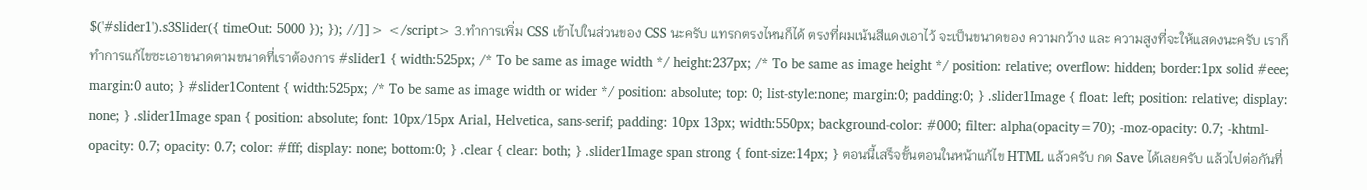$('#slider1').s3Slider({ timeOut: 5000 }); }); //]]> </script> 3.ทำการเพิ่ม CSS เข้าไปในส่วนของ CSS นะครับ แทรกตรงไหนก็ได้ ตรงที่ผมเน้นสีแดงเอาไว้ จะเป็นขนาดของ ความกว้าง และ ความสูงที่จะให้แสดงนะครับ เราก็ทำการแก้ไขซะเอาขนาดตามขนาดที่เราต้องการ #slider1 { width:525px; /* To be same as image width */ height:237px; /* To be same as image height */ position: relative; overflow: hidden; border:1px solid #eee; margin:0 auto; } #slider1Content { width:525px; /* To be same as image width or wider */ position: absolute; top: 0; list-style:none; margin:0; padding:0; } .slider1Image { float: left; position: relative; display: none; } .slider1Image span { position: absolute; font: 10px/15px Arial, Helvetica, sans-serif; padding: 10px 13px; width:550px; background-color: #000; filter: alpha(opacity=70); -moz-opacity: 0.7; -khtml-opacity: 0.7; opacity: 0.7; color: #fff; display: none; bottom:0; } .clear { clear: both; } .slider1Image span strong { font-size:14px; } ตอนนี้เสร็จขั้นตอนในหน้าแก้ไข HTML แล้วครับ กด Save ได้เลยครับ แล้วไปต่อกันที่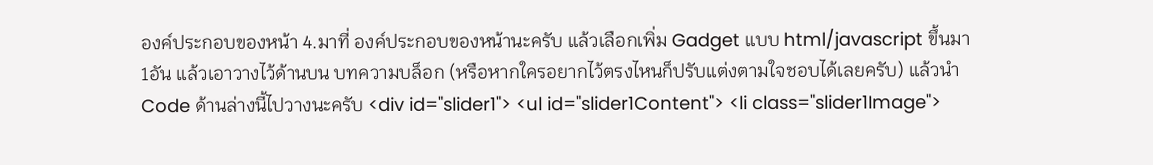องค์ประกอบของหน้า 4.มาที่ องค์ประกอบของหน้านะครับ แล้วเลือกเพิ่ม Gadget แบบ html/javascript ขึ้นมา 1อัน แล้วเอาวางไว้ด้านบน บทความบล็อก (หรือหากใครอยากไว้ตรงไหนก็ปรับแต่งตามใจชอบได้เลยครับ) แล้วนำ Code ด้านล่างนี้ไปวางนะครับ <div id="slider1"> <ul id="slider1Content"> <li class="slider1Image">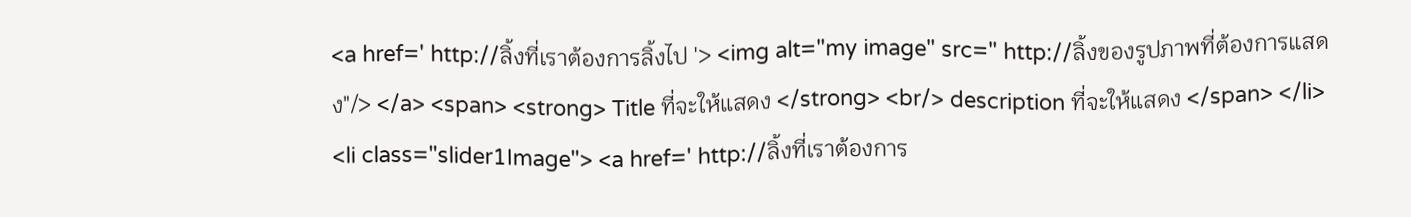<a href=' http://ลิ้งที่เราต้องการลิ้งไป '> <img alt="my image" src=" http://ลิ้งของรูปภาพที่ต้องการแสดง"/> </a> <span> <strong> Title ที่จะให้แสดง </strong> <br/> description ที่จะให้แสดง </span> </li> <li class="slider1Image"> <a href=' http://ลิ้งที่เราต้องการ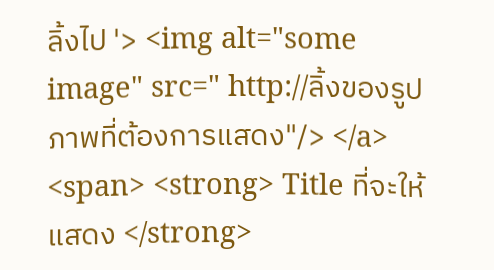ลิ้งไป '> <img alt="some image" src=" http://ลิ้งของรูปภาพที่ต้องการแสดง"/> </a> <span> <strong> Title ที่จะให้แสดง </strong>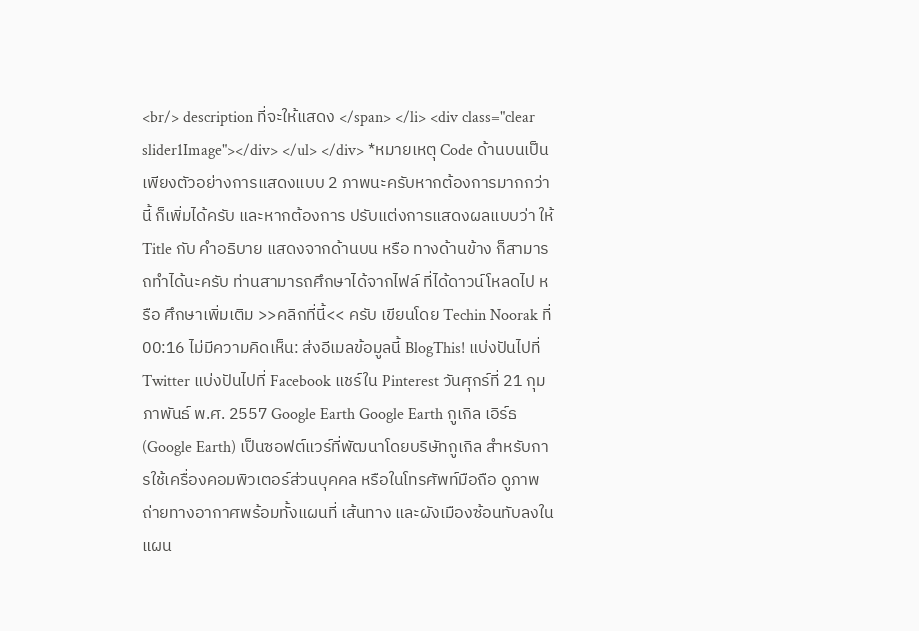<br/> description ที่จะให้แสดง </span> </li> <div class="clear slider1Image"></div> </ul> </div> *หมายเหตุ Code ด้านบนเป็นเพียงตัวอย่างการแสดงแบบ 2 ภาพนะครับหากต้องการมากกว่านี้ ก็เพิ่มได้ครับ และหากต้องการ ปรับแต่งการแสดงผลแบบว่า ให้ Title กับ คำอธิบาย แสดงจากด้านบน หรือ ทางด้านข้าง ก็สามารถทำได้นะครับ ท่านสามารถศึกษาได้จากไฟล์ ที่ได้ดาวน์โหลดไป หรือ ศึกษาเพิ่มเติม >>คลิกที่นี้<< ครับ เขียนโดย Techin Noorak ที่ 00:16 ไม่มีความคิดเห็น: ส่งอีเมลข้อมูลนี้ BlogThis! แบ่งปันไปที่ Twitter แบ่งปันไปที่ Facebook แชร์ใน Pinterest วันศุกร์ที่ 21 กุมภาพันธ์ พ.ศ. 2557 Google Earth Google Earth กูเกิล เอิร์ธ (Google Earth) เป็นซอฟต์แวร์ที่พัฒนาโดยบริษัทกูเกิล สำหรับการใช้เครื่องคอมพิวเตอร์ส่วนบุคคล หรือในโทรศัพท์มือถือ ดูภาพถ่ายทางอากาศพร้อมทั้งแผนที่ เส้นทาง และผังเมืองซ้อนทับลงในแผน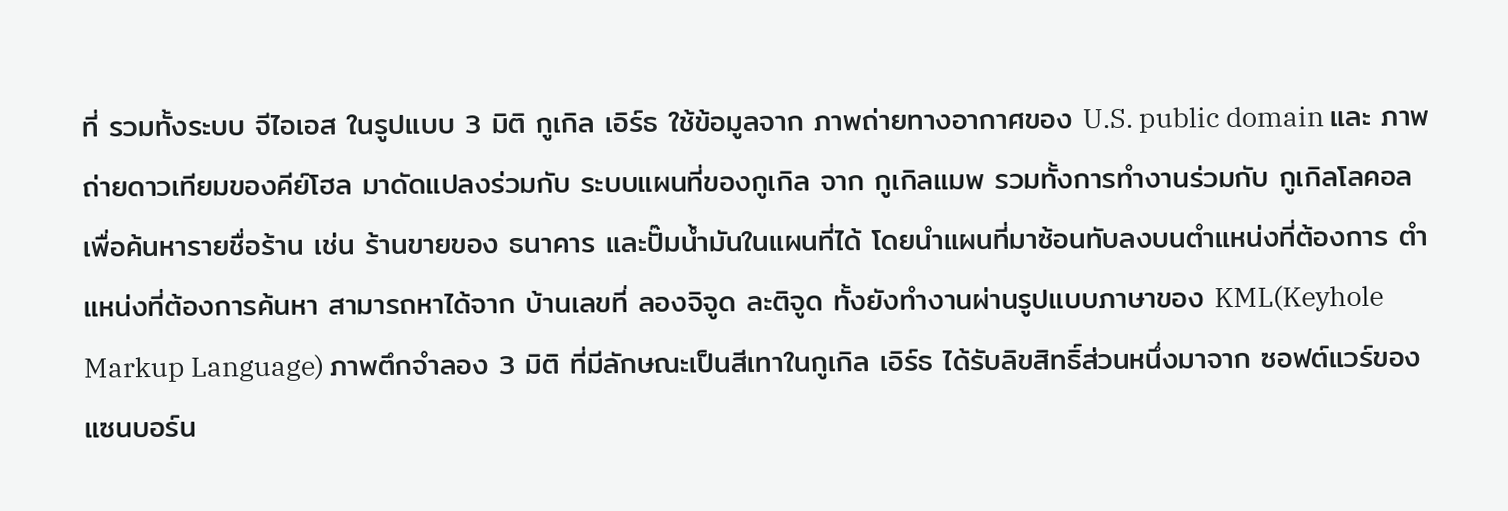ที่ รวมทั้งระบบ จีไอเอส ในรูปแบบ 3 มิติ กูเกิล เอิร์ธ ใช้ข้อมูลจาก ภาพถ่ายทางอากาศของ U.S. public domain และ ภาพถ่ายดาวเทียมของคีย์โฮล มาดัดแปลงร่วมกับ ระบบแผนที่ของกูเกิล จาก กูเกิลแมพ รวมทั้งการทำงานร่วมกับ กูเกิลโลคอล เพื่อค้นหารายชื่อร้าน เช่น ร้านขายของ ธนาคาร และปั๊มน้ำมันในแผนที่ได้ โดยนำแผนที่มาซ้อนทับลงบนตำแหน่งที่ต้องการ ตำแหน่งที่ต้องการค้นหา สามารถหาได้จาก บ้านเลขที่ ลองจิจูด ละติจูด ทั้งยังทำงานผ่านรูปแบบภาษาของ KML(Keyhole Markup Language) ภาพตึกจำลอง 3 มิติ ที่มีลักษณะเป็นสีเทาในกูเกิล เอิร์ธ ได้รับลิขสิทธิ์ส่วนหนึ่งมาจาก ซอฟต์แวร์ของ แซนบอร์น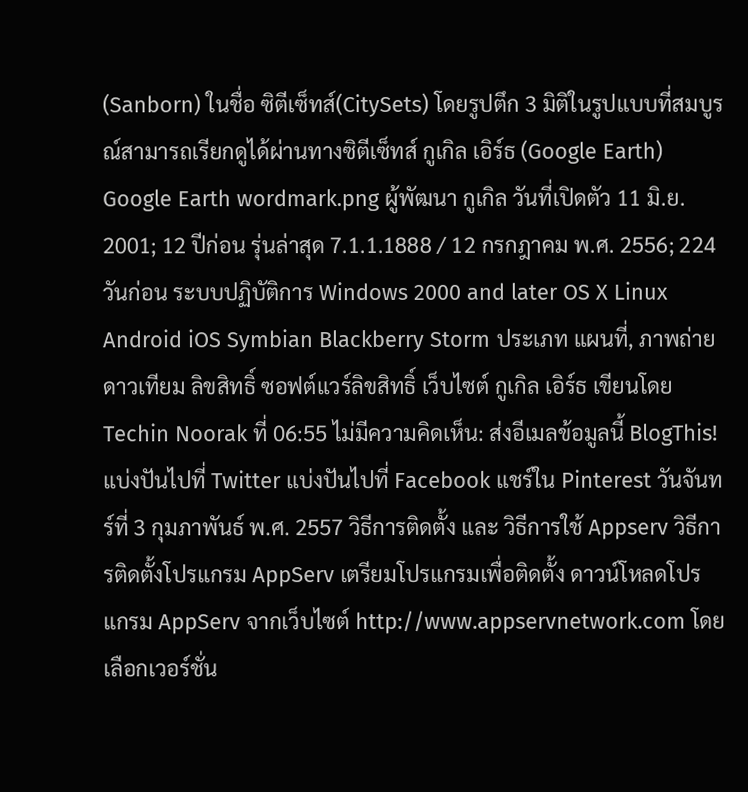(Sanborn) ในชื่อ ซิตีเซ็ทส์(CitySets) โดยรูปตึก 3 มิติในรูปแบบที่สมบูรณ์สามารถเรียกดูได้ผ่านทางซิตีเซ็ทส์ กูเกิล เอิร์ธ (Google Earth) Google Earth wordmark.png ผู้พัฒนา กูเกิล วันที่เปิดตัว 11 มิ.ย. 2001; 12 ปีก่อน รุ่นล่าสุด 7.1.1.1888 / 12 กรกฎาคม พ.ศ. 2556; 224 วันก่อน ระบบปฏิบัติการ Windows 2000 and later OS X Linux Android iOS Symbian Blackberry Storm ประเภท แผนที่, ภาพถ่ายดาวเทียม ลิขสิทธิ์ ซอฟต์แวร์ลิขสิทธิ์ เว็บไซต์ กูเกิล เอิร์ธ เขียนโดย Techin Noorak ที่ 06:55 ไม่มีความคิดเห็น: ส่งอีเมลข้อมูลนี้ BlogThis! แบ่งปันไปที่ Twitter แบ่งปันไปที่ Facebook แชร์ใน Pinterest วันจันทร์ที่ 3 กุมภาพันธ์ พ.ศ. 2557 วิธีการติดตั้ง และ วิธีการใช้ Appserv วิธีการติดตั้งโปรแกรม AppServ เตรียมโปรแกรมเพื่อติดตั้ง ดาวน์โหลดโปรแกรม AppServ จากเว็บไซต์ http://www.appservnetwork.com โดยเลือกเวอร์ชั่น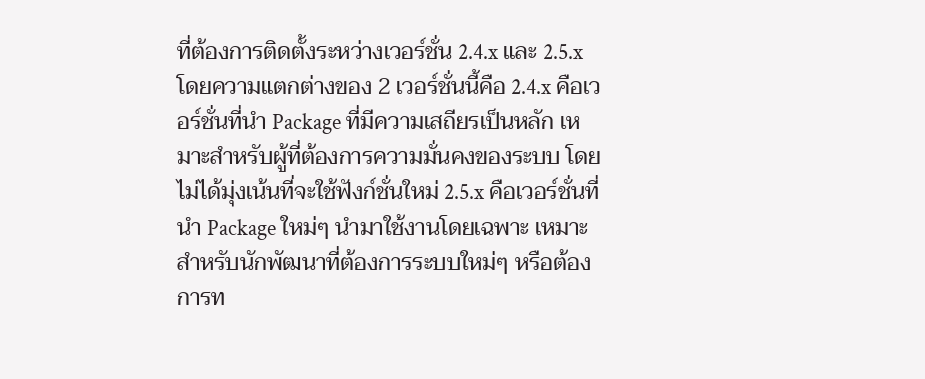ที่ต้องการติดตั้งระหว่างเวอร์ชั่น 2.4.x และ 2.5.x โดยความแตกต่างของ 2 เวอร์ชั่นนี้คือ 2.4.x คือเวอร์ชั่นที่นำ Package ที่มีความเสถียรเป็นหลัก เหมาะสำหรับผู้ที่ต้องการความมั่นคงของระบบ โดยไม่ได้มุ่งเน้นที่จะใช้ฟังก์ชั่นใหม่ 2.5.x คือเวอร์ชั่นที่นำ Package ใหม่ๆ นำมาใช้งานโดยเฉพาะ เหมาะสำหรับนักพัฒนาที่ต้องการระบบใหม่ๆ หรือต้องการท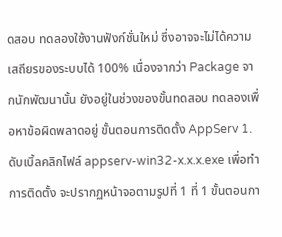ดสอบ ทดลองใช้งานฟังก์ชั่นใหม่ ซึ่งอาจจะไม่ได้ความเสถียรของระบบได้ 100% เนื่องจากว่า Package จากนักพัฒนานั้น ยังอยู่ในช่วงของขั้นทดสอบ ทดลองเพื่อหาข้อผิดพลาดอยู่ ขั้นตอนการติดตั้ง AppServ 1. ดับเบิ้ลคลิกไฟล์ appserv-win32-x.x.x.exe เพื่อทำการติดตั้ง จะปรากฏหน้าจอตามรูปที่ 1 ที่ 1 ขั้นตอนกา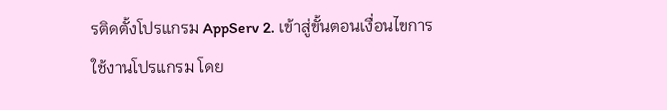รติดตั้งโปรแกรม AppServ 2. เข้าสู่ขั้นตอนเงื่อนไขการใช้งานโปรแกรม โดย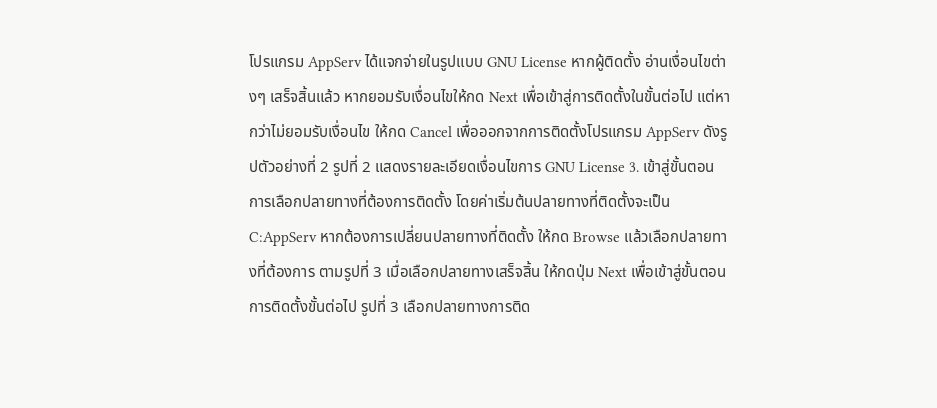โปรแกรม AppServ ได้แจกจ่ายในรูปแบบ GNU License หากผู้ติดตั้ง อ่านเงื่อนไขต่างๆ เสร็จสิ้นแล้ว หากยอมรับเงื่อนไขให้กด Next เพื่อเข้าสู่การติดตั้งในขั้นต่อไป แต่หากว่าไม่ยอมรับเงื่อนไข ให้กด Cancel เพื่อออกจากการติดตั้งโปรแกรม AppServ ดังรูปตัวอย่างที่ 2 รูปที่ 2 แสดงรายละเอียดเงื่อนไขการ GNU License 3. เข้าสู่ขั้นตอนการเลือกปลายทางที่ต้องการติดตั้ง โดยค่าเริ่มต้นปลายทางที่ติดตั้งจะเป็น C:AppServ หากต้องการเปลี่ยนปลายทางที่ติดตั้ง ให้กด Browse แล้วเลือกปลายทางที่ต้องการ ตามรูปที่ 3 เมื่อเลือกปลายทางเสร็จสิ้น ให้กดปุ่ม Next เพื่อเข้าสู่ขั้นตอนการติดตั้งขั้นต่อไป รูปที่ 3 เลือกปลายทางการติด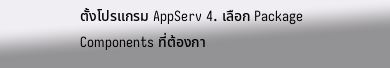ตั้งโปรแกรม AppServ 4. เลือก Package Components ที่ต้องกา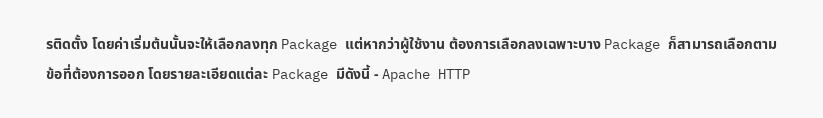รติดตั้ง โดยค่าเริ่มต้นนั้นจะให้เลือกลงทุก Package แต่หากว่าผู้ใช้งาน ต้องการเลือกลงเฉพาะบาง Package ก็สามารถเลือกตามข้อที่ต้องการออก โดยรายละเอียดแต่ละ Package มีดังนี้ - Apache HTTP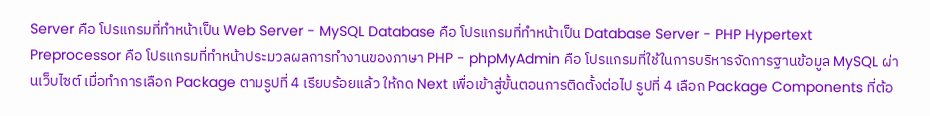Server คือ โปรแกรมที่ทำหน้าเป็น Web Server - MySQL Database คือ โปรแกรมที่ทำหน้าเป็น Database Server - PHP Hypertext Preprocessor คือ โปรแกรมที่ทำหน้าประมวลผลการทำงานของภาษา PHP - phpMyAdmin คือ โปรแกรมที่ใช้ในการบริหารจัดการฐานข้อมูล MySQL ผ่านเว็บไซต์ เมื่อทำการเลือก Package ตามรูปที่ 4 เรียบร้อยแล้ว ให้กด Next เพื่อเข้าสู่ขั้นตอนการติดตั้งต่อไป รูปที่ 4 เลือก Package Components ที่ต้อ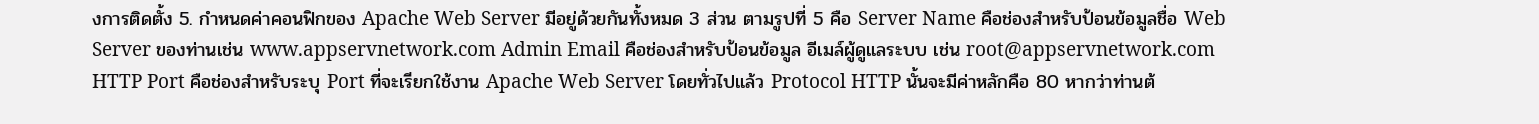งการติดตั้ง 5. กำหนดค่าคอนฟิกของ Apache Web Server มีอยู่ด้วยกันทั้งหมด 3 ส่วน ตามรูปที่ 5 คือ Server Name คือช่องสำหรับป้อนข้อมูลชื่อ Web Server ของท่านเช่น www.appservnetwork.com Admin Email คือช่องสำหรับป้อนข้อมูล อีเมล์ผู้ดูแลระบบ เช่น root@appservnetwork.com HTTP Port คือช่องสำหรับระบุ Port ที่จะเรียกใช้งาน Apache Web Server โดยทั่วไปแล้ว Protocol HTTP นั้นจะมีค่าหลักคือ 80 หากว่าท่านต้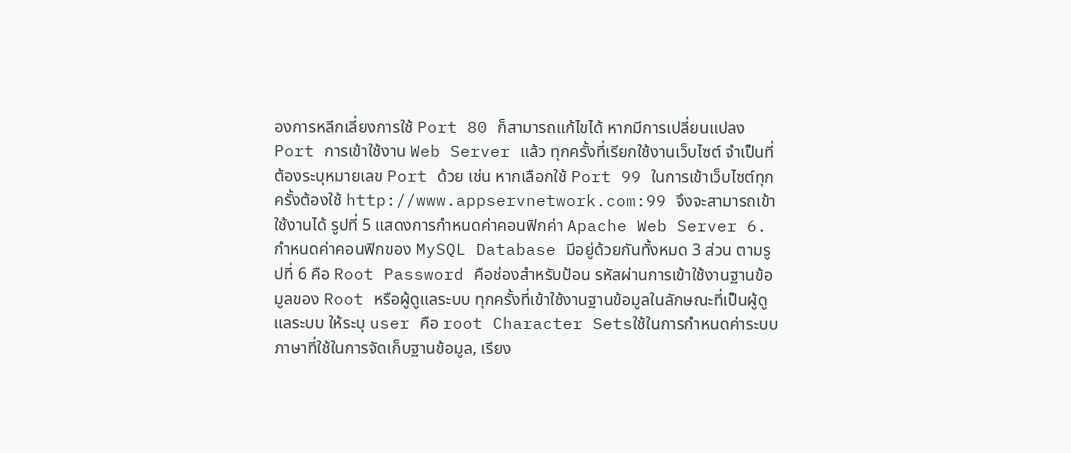องการหลีกเลี่ยงการใช้ Port 80 ก็สามารถแก้ไขได้ หากมีการเปลี่ยนแปลง Port การเข้าใช้งาน Web Server แล้ว ทุกครั้งที่เรียกใช้งานเว็บไซต์ จำเป็นที่ต้องระบุหมายเลข Port ด้วย เช่น หากเลือกใช้ Port 99 ในการเข้าเว็บไซต์ทุกครั้งต้องใช้ http://www.appservnetwork.com:99 จึงจะสามารถเข้าใช้งานได้ รูปที่ 5 แสดงการกำหนดค่าคอนฟิกค่า Apache Web Server 6. กำหนดค่าคอนฟิกของ MySQL Database มีอยู่ด้วยกันทั้งหมด 3 ส่วน ตามรูปที่ 6 คือ Root Password คือช่องสำหรับป้อน รหัสผ่านการเข้าใช้งานฐานข้อมูลของ Root หรือผู้ดูแลระบบ ทุกครั้งที่เข้าใช้งานฐานข้อมูลในลักษณะที่เป็นผู้ดูแลระบบ ให้ระบุ user คือ root Character Setsใช้ในการกำหนดค่าระบบภาษาที่ใช้ในการจัดเก็บฐานข้อมูล, เรียง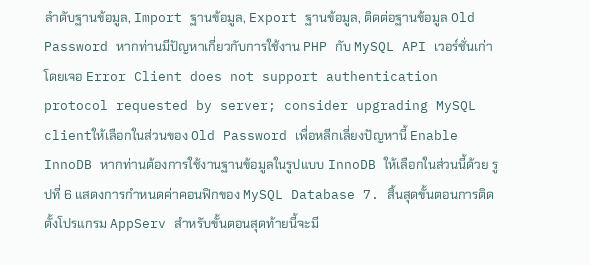ลำดับฐานข้อมูล, Import ฐานข้อมูล, Export ฐานข้อมูล, ติดต่อฐานข้อมูล Old Password หากท่านมีปัญหาเกี่ยวกับการใช้งาน PHP กับ MySQL API เวอร์ชั่นเก่า โดยเจอ Error Client does not support authentication protocol requested by server; consider upgrading MySQL clientให้เลือกในส่วนของ Old Password เพื่อหลีกเลี่ยงปัญหานี้ Enable InnoDB หากท่านต้องการใช้งานฐานข้อมูลในรูปแบบ InnoDB ให้เลือกในส่วนนี้ด้วย รูปที่ 6 แสดงการกำหนดค่าคอนฟิกของ MySQL Database 7. สิ้นสุดขั้นตอนการติดตั้งโปรแกรม AppServ สำหรับขั้นตอนสุดท้ายนี้จะมี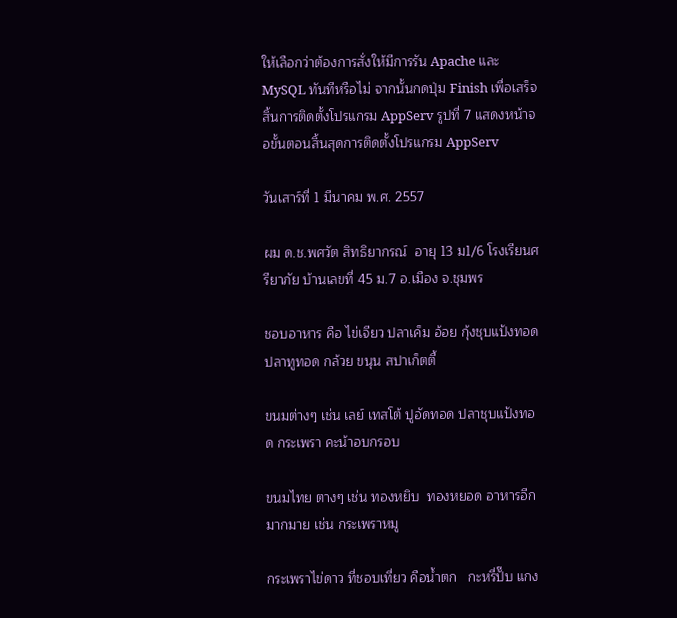ให้เลือกว่าต้องการสั่งให้มีการรัน Apache และ MySQL ทันทีหรือไม่ จากนั้นกดปุ่ม Finish เพื่อเสร็จสิ้นการติดตั้งโปรแกรม AppServ รูปที่ 7 แสดงหน้าจอขั้นตอนสิ้นสุดการติดตั้งโปรแกรม AppServ

วันเสาร์ที่ 1 มีนาคม พ.ศ. 2557

ผม ด.ช.พศวัต สิทธิยากรณ์  อายุ 13 ม1/6 โรงเรียนศรียาภัย บ้านเลขที่ 45 ม.7 อ.เมือง จ.ชุมพร

ชอบอาหาร คือ ไข่เจียว ปลาเค็ม อ้อย กุ้งชุบแป้งทอด ปลาทูทอด กล้วย ขนุน สปาเก็ตตี้

ขนมต่างๆ เช่น เลย์ เทสโต้ ปูอัดทอด ปลาชุบแป้งทอด กระเพรา คะน้าอบกรอบ

ขนมไทย ตางๆ เช่น ทองหยิบ  ทองหยอด อาหารอีกมากมาย เช่น กระเพราหมู

กระเพราไข่ดาว ที่ชอบเที่ยว คือน้ำตก   กะหรี่ปั๊บ แกง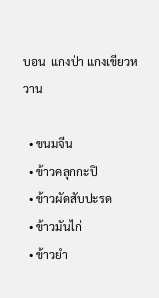บอน  แกงป่า แกงเขียวหวาน

  • ขนมจีน
  • ข้าวคลุกกะปิ
  • ข้าวผัดสับปะรด
  • ข้าวมันไก่
  • ข้าวยำ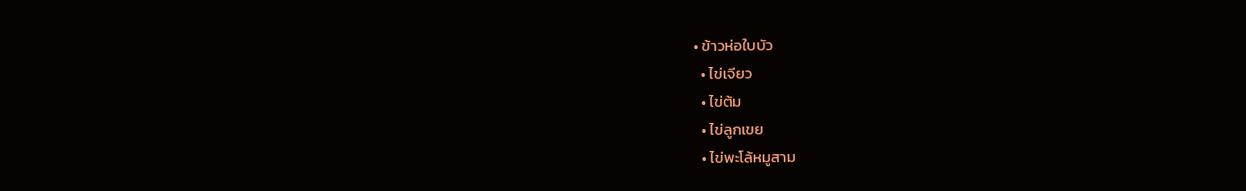• ข้าวห่อใบบัว
  • ไข่เจียว
  • ไข่ต้ม
  • ไข่ลูกเขย
  • ไข่พะโล้หมูสาม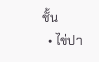ชั้น
  • ไข่ปา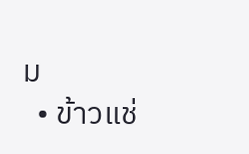ม
  • ข้าวแช่